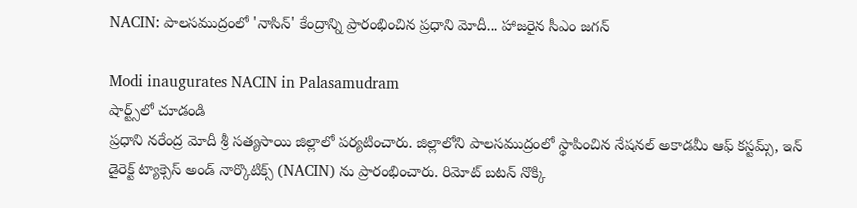NACIN: పాలసముద్రంలో 'నాసిన్' కేంద్రాన్ని ప్రారంభించిన ప్రధాని మోదీ... హాజరైన సీఎం జగన్

Modi inaugurates NACIN in Palasamudram
షార్ట్స్‌లో చూడండి
ప్రధాని నరేంద్ర మోదీ శ్రీ సత్యసాయి జిల్లాలో పర్యటించారు. జిల్లాలోని పాలసముద్రంలో స్థాపించిన నేషనల్ అకాడమీ ఆఫ్ కస్టమ్స్, ఇన్ డైరెక్ట్ ట్యాక్సెస్ అండ్ నార్కొటిక్స్ (NACIN) ను ప్రారంభించారు. రిమోట్ బటన్ నొక్కి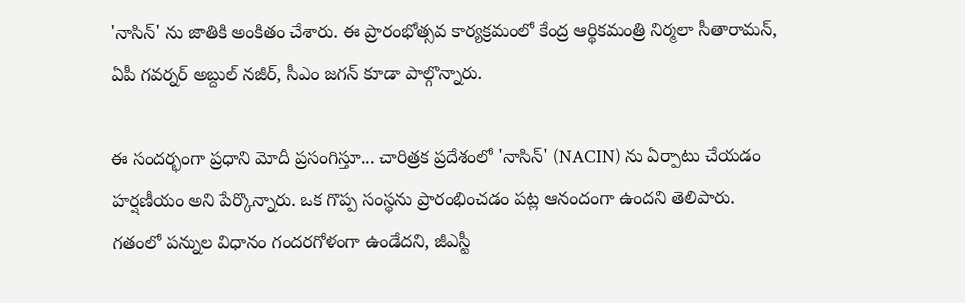'నాసిన్' ను జాతికి అంకితం చేశారు. ఈ ప్రారంభోత్సవ కార్యక్రమంలో కేంద్ర ఆర్థికమంత్రి నిర్మలా సీతారామన్, ఏపీ గవర్నర్ అబ్దుల్ నజీర్, సీఎం జగన్ కూడా పాల్గొన్నారు.

ఈ సందర్భంగా ప్రధాని మోదీ ప్రసంగిస్తూ... చారిత్రక ప్రదేశంలో 'నాసిన్' (NACIN) ను ఏర్పాటు చేయడం హర్షణీయం అని పేర్కొన్నారు. ఒక గొప్ప సంస్థను ప్రారంభించడం పట్ల ఆనందంగా ఉందని తెలిపారు. గతంలో పన్నుల విధానం గందరగోళంగా ఉండేదని, జీఎస్టీ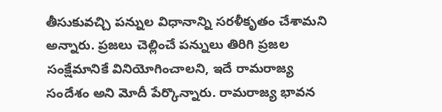తీసుకువచ్చి పన్నుల విధానాన్ని సరళీకృతం చేశామని అన్నారు. ప్రజలు చెల్లించే పన్నులు తిరిగి ప్రజల సంక్షేమానికే వినియోగించాలని, ఇదే రామరాజ్య సందేశం అని మోదీ పేర్కొన్నారు. రామరాజ్య భావన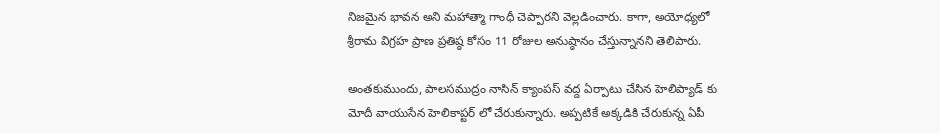నిజమైన భావన అని మహాత్మా గాంధీ చెప్పారని వెల్లడించారు. కాగా, అయోధ్యలో శ్రీరామ విగ్రహ ప్రాణ ప్రతిష్ఠ కోసం 11 రోజుల అనుష్ఠానం చేస్తున్నానని తెలిపారు.

అంతకుముందు, పాలసముద్రం నాసిన్ క్యాంపస్ వద్ద ఏర్పాటు చేసిన హెలిప్యాడ్ కు మోదీ వాయుసేన హెలికాప్టర్ లో చేరుకున్నారు. అప్పటికే అక్కడికి చేరుకున్న ఏపీ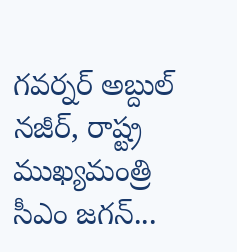గవర్నర్ అబ్దుల్ నజీర్, రాష్ట్ర ముఖ్యమంత్రి సీఎం జగన్...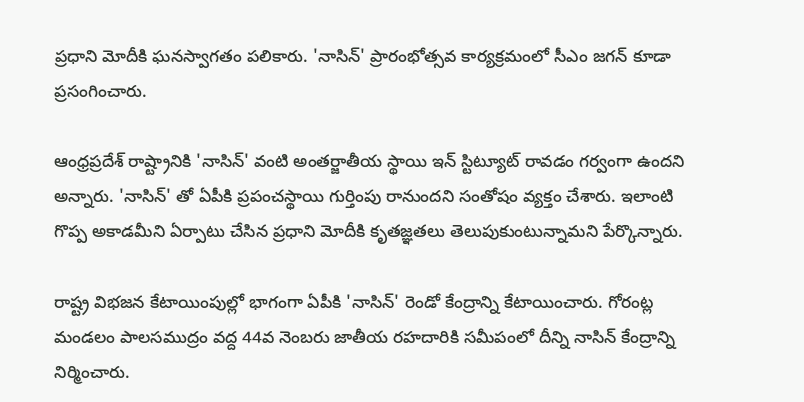ప్రధాని మోదీకి ఘనస్వాగతం పలికారు. 'నాసిన్' ప్రారంభోత్సవ కార్యక్రమంలో సీఎం జగన్ కూడా ప్రసంగించారు.

ఆంధ్రప్రదేశ్ రాష్ట్రానికి 'నాసిన్' వంటి అంతర్జాతీయ స్థాయి ఇన్ స్టిట్యూట్ రావడం గర్వంగా ఉందని అన్నారు. 'నాసిన్' తో ఏపీకి ప్రపంచస్థాయి గుర్తింపు రానుందని సంతోషం వ్యక్తం చేశారు. ఇలాంటి గొప్ప అకాడమీని ఏర్పాటు చేసిన ప్రధాని మోదీకి కృతజ్ఞతలు తెలుపుకుంటున్నామని పేర్కొన్నారు.

రాష్ట్ర విభజన కేటాయింపుల్లో భాగంగా ఏపీకి 'నాసిన్' రెండో కేంద్రాన్ని కేటాయించారు. గోరంట్ల మండలం పాలసముద్రం వద్ద 44వ నెంబరు జాతీయ రహదారికి సమీపంలో దీన్ని నాసిన్ కేంద్రాన్ని నిర్మించారు.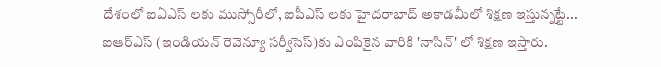దేశంలో ఐఏఎస్ లకు ముస్సోరీలో, ఐపీఎస్ లకు హైదరాబాద్ అకాడమీలో శిక్షణ ఇస్తున్నట్టే... ఐఆర్ఎస్ (ఇండియన్ రెవెన్యూ సర్వీసెస్)కు ఎంపికైన వారికి 'నాసిన్' లో శిక్షణ ఇస్తారు.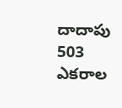దాదాపు 503 ఎకరాల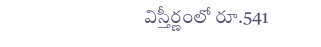విస్తీర్ణంలో రూ.541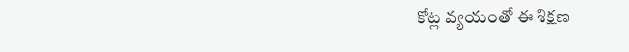కోట్ల వ్యయంతో ఈ శిక్షణ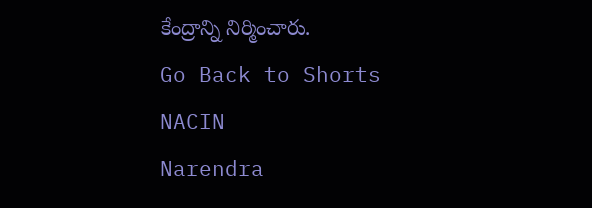కేంద్రాన్ని నిర్మించారు.
Go Back to Shorts
NACIN
Narendra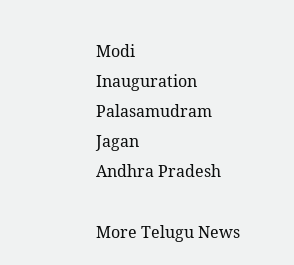Modi
Inauguration
Palasamudram
Jagan
Andhra Pradesh

More Telugu News